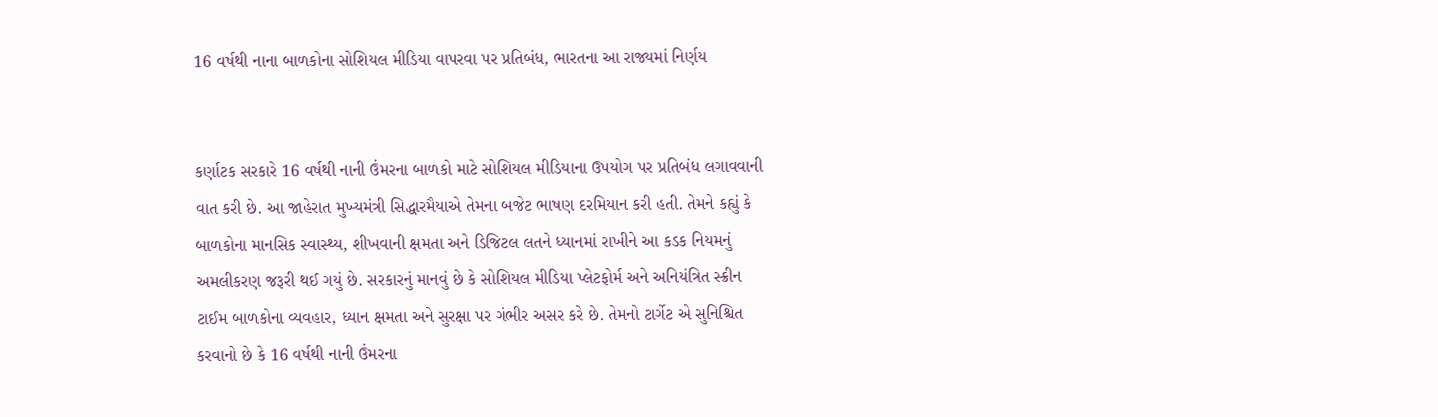16 વર્ષથી નાના બાળકોના સોશિયલ મીડિયા વાપરવા પર પ્રતિબંધ, ભારતના આ રાજ્યમાં નિર્ણય


કર્ણાટક સરકારે 16 વર્ષથી નાની ઉંમરના બાળકો માટે સોશિયલ મીડિયાના ઉપયોગ પર પ્રતિબંધ લગાવવાની વાત કરી છે. આ જાહેરાત મુખ્યમંત્રી સિદ્ધારમૈયાએ તેમના બજેટ ભાષણ દરમિયાન કરી હતી. તેમને કહ્યું કે બાળકોના માનસિક સ્વાસ્થ્ય, શીખવાની ક્ષમતા અને ડિજિટલ લતને ધ્યાનમાં રાખીને આ કડક નિયમનું અમલીકરણ જરૂરી થઈ ગયું છે. સરકારનું માનવું છે કે સોશિયલ મીડિયા પ્લેટફોર્મ અને અનિયંત્રિત સ્ક્રીન ટાઈમ બાળકોના વ્યવહાર, ધ્યાન ક્ષમતા અને સુરક્ષા પર ગંભીર અસર કરે છે. તેમનો ટાર્ગેટ એ સુનિશ્ચિત કરવાનો છે કે 16 વર્ષથી નાની ઉંમરના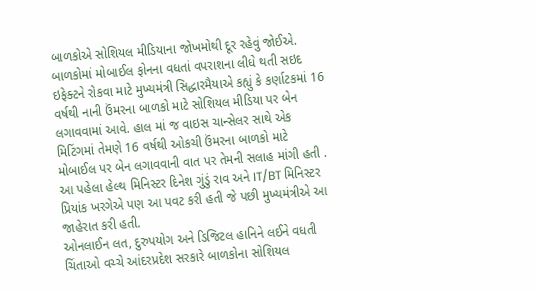બાળકોએ સોશિયલ મીડિયાના જોખમોથી દૂર રહેવું જોઈએ.
બાળકોમાં મોબાઈલ ફોનના વધતાં વપરાશના લીધે થતી સઇદ ઇફેક્ટને રોકવા માટે મુખ્યમંત્રી સિદ્ધારમૈયાએ કહ્યું કે કર્ણાટકમાં 16 વર્ષથી નાની ઉંમરના બાળકો માટે સોશિયલ મીડિયા પર બેન લગાવવામાં આવે. હાલ માં જ વાઇસ ચાન્સેલર સાથે એક મિટિંગમાં તેમણે 16 વર્ષથી ઓકચી ઉંમરના બાળકો માટે મોબાઈલ પર બેન લગાવવાની વાત પર તેમની સલાહ માંગી હતી . આ પહેલા હેલ્થ મિનિસ્ટર દિનેશ ગુંડું રાવ અને IT/BT મિનિસ્ટર પ્રિયાંક ખરગેએ પણ આ પવટ કરી હતી જે પછી મુખ્યમંત્રીએ આ જાહેરાત કરી હતી.
ઓનલાઈન લત, દુરુપયોગ અને ડિજિટલ હાનિને લઈને વધતી ચિંતાઓ વચ્ચે આંદરપ્રદેશ સરકારે બાળકોના સોશિયલ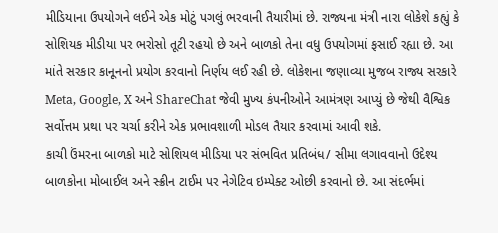મીડિયાના ઉપયોગને લઈને એક મોટું પગલું ભરવાની તૈયારીમાં છે. રાજ્યના મંત્રી નારા લોકેશે કહ્યું કે સોશિયક મીડીયા પર ભરોસો તૂટી રહયો છે અને બાળકો તેના વધુ ઉપયોગમાં ફસાઈ રહ્યા છે. આ માંતે સરકાર કાનૂનનો પ્રયોગ કરવાનો નિર્ણય લઈ રહી છે. લોકેશના જણાવ્યા મુજબ રાજ્ય સરકારે Meta, Google, X અને ShareChat જેવી મુખ્ય કંપનીઓને આમંત્રણ આપ્યું છે જેથી વૈશ્વિક સર્વોત્તમ પ્રથા પર ચર્ચા કરીને એક પ્રભાવશાળી મોડલ તૈયાર કરવામાં આવી શકે.
કાચી ઉંમરના બાળકો માટે સોશિયલ મીડિયા પર સંભવિત પ્રતિબંધ/ સીમા લગાવવાનો ઉદેશ્ય બાળકોના મોબાઈલ અને સ્ક્રીન ટાઈમ પર નેગેટિવ ઇમ્પેક્ટ ઓછી કરવાનો છે. આ સંદર્ભમાં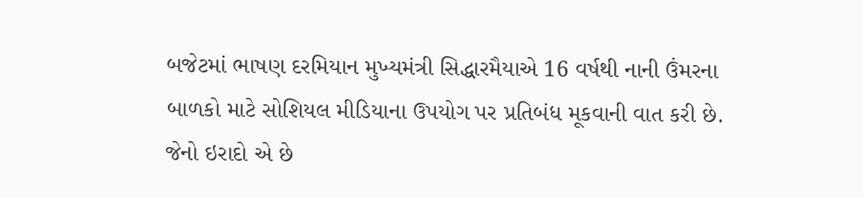બજેટમાં ભાષણ દરમિયાન મુખ્યમંત્રી સિદ્ધારમૈયાએ 16 વર્ષથી નાની ઉંમરના બાળકો માટે સોશિયલ મીડિયાના ઉપયોગ પર પ્રતિબંધ મૂકવાની વાત કરી છે. જેનો ઇરાદો એ છે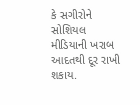કે સગીરોને સોશિયલ મીડિયાની ખરાબ આદતથી દૂર રાખી શકાય.